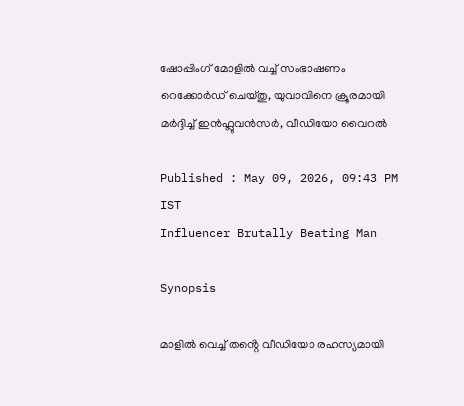ഷോപ്പിംഗ് മോളിൽ വച്ച് സംഭാഷണം റെക്കോർഡ് ചെയ്തു, യുവാവിനെ ക്രൂരമായി മ‍ർദ്ദിച്ച് ഇന്‍ഫ്ലുവൻസർ, വീഡിയോ വൈറൽ

Published : May 09, 2026, 09:43 PM IST
Influencer Brutally Beating Man

Synopsis

മാളിൽ വെച്ച് തൻ്റെ വീഡിയോ രഹസ്യമായി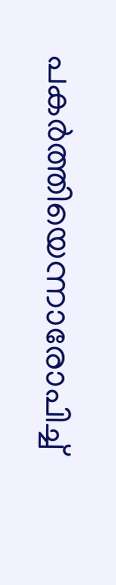പകർത്തിയെന്നാരോപിച്ച്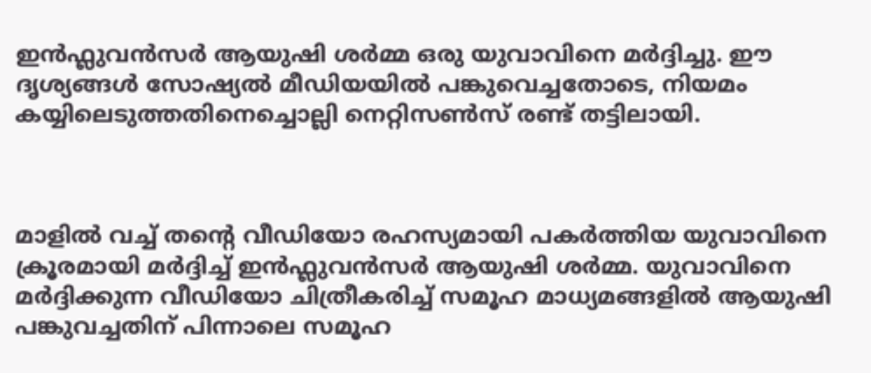ഇൻഫ്ലുവൻസർ ആയുഷി ശർമ്മ ഒരു യുവാവിനെ മർദ്ദിച്ചു. ഈ ദൃശ്യങ്ങൾ സോഷ്യൽ മീഡിയയിൽ പങ്കുവെച്ചതോടെ, നിയമം കയ്യിലെടുത്തതിനെച്ചൊല്ലി നെറ്റിസൺസ് രണ്ട് തട്ടിലായി.



മാളിൽ വച്ച് തന്‍റെ വീഡിയോ രഹസ്യമായി പകർത്തിയ യുവാവിനെ ക്രൂരമായി മർദ്ദിച്ച് ഇന്‍ഫ്ലുവൻസർ ആയുഷി ശർമ്മ. യുവാവിനെ മർദ്ദിക്കുന്ന വീഡിയോ ചിത്രീകരിച്ച് സമൂഹ മാധ്യമങ്ങളിൽ ആയുഷി പങ്കുവച്ചതിന് പിന്നാലെ സമൂഹ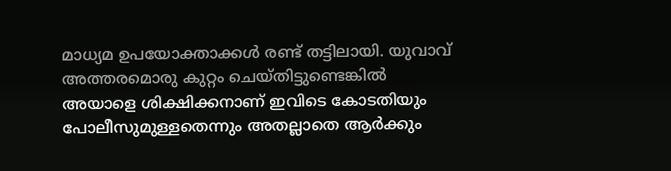മാധ്യമ ഉപയോക്താക്കൾ രണ്ട് തട്ടിലായി. യുവാവ് അത്തരമൊരു കുറ്റം ചെയ്തിട്ടുണ്ടെങ്കിൽ അയാളെ ശിക്ഷിക്കനാണ് ഇവിടെ കോടതിയും പോലീസുമുള്ളതെന്നും അതല്ലാതെ ആർക്കും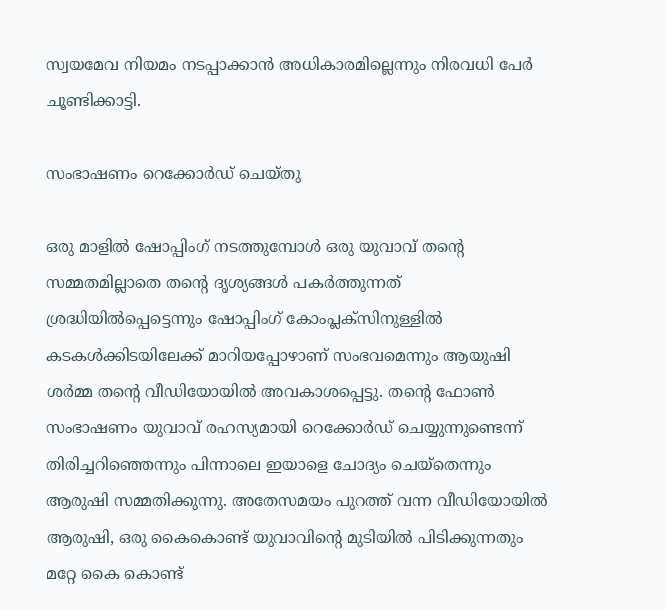സ്വയമേവ നിയമം നടപ്പാക്കാൻ അധികാരമില്ലെന്നും നിരവധി പേർ ചൂണ്ടിക്കാട്ടി.

സംഭാഷണം റെക്കോർഡ് ചെയ്തു

ഒരു മാളിൽ ഷോപ്പിംഗ് നടത്തുമ്പോൾ ഒരു യുവാവ് തന്‍റെ സമ്മതമില്ലാതെ തന്‍റെ ദൃശ്യങ്ങൾ പകർത്തുന്നത് ശ്രദ്ധിയിൽപ്പെട്ടെന്നും ഷോപ്പിംഗ് കോംപ്ലക്സിനുള്ളിൽ കടകൾക്കിടയിലേക്ക് മാറിയപ്പോഴാണ് സംഭവമെന്നും ആയുഷി ശർമ്മ തന്‍റെ വീഡിയോയിൽ അവകാശപ്പെട്ടു. തന്‍റെ ഫോണ്‍ സംഭാഷണം യുവാവ് രഹസ്യമായി റെക്കോർഡ് ചെയ്യുന്നുണ്ടെന്ന് തിരിച്ചറിഞ്ഞെന്നും പിന്നാലെ ഇയാളെ ചോദ്യം ചെയ്തെന്നും ആരുഷി സമ്മതിക്കുന്നു. അതേസമയം പുറത്ത് വന്ന വീഡിയോയിൽ ആരുഷി, ഒരു കൈകൊണ്ട് യുവാവിന്‍റെ മുടിയിൽ പിടിക്കുന്നതും മറ്റേ കൈ കൊണ്ട്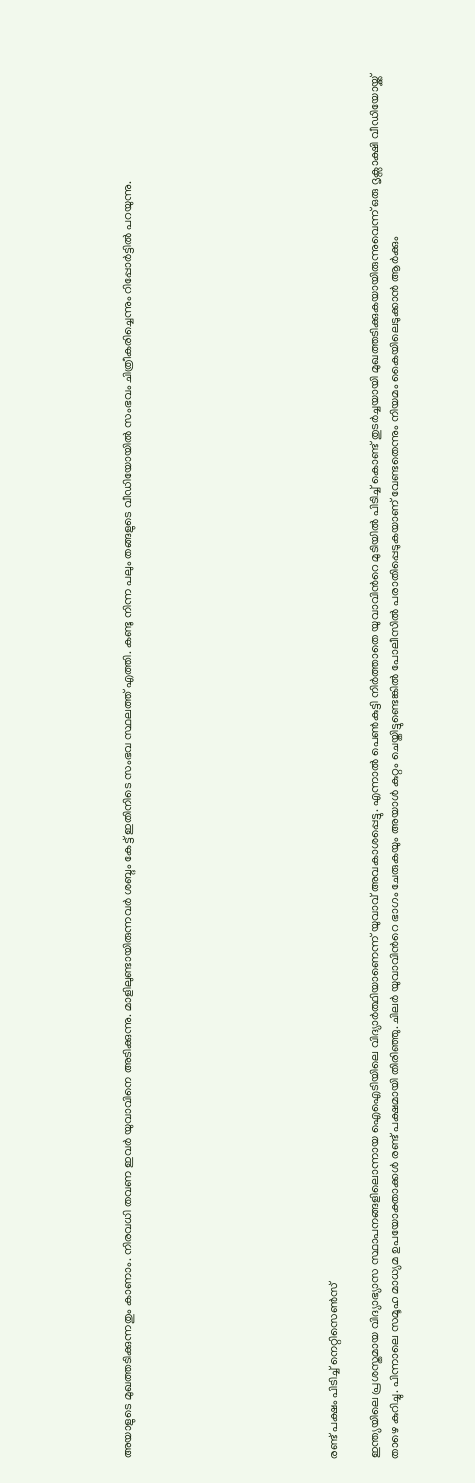അയാളുടെ മുഖത്തടിക്കുന്നതും കാണാം. നിരവധി തവണ ഇവ‍ർ യുവാവിനെ അടിക്കുന്നു. മാളിലുണ്ടായിരുന്നവർ ശബ്ദം കേട്ട് ഇതിനിടെ സംഭവ സ്ഥലത്ത് എത്തി. കണ്ടു നിന്ന പലും തങ്ങളുടെ വീഡിയോയിൽ സംഭവം ചിത്രീകരിച്ചെന്നും റിപ്പോര്‍ട്ടിൽ പറയുന്നു.









രണ്ട് പക്ഷം പിടിച്ച് നെറ്റിസെൺസ്

ഇന്ത്യയിലെ പ്രശസ്തമായ വിദ്യാഭ്യാസ സ്ഥാപനങ്ങളിലൊന്നായ ഐഐടിയിലെ വിദ്യാർത്ഥിയാണെന്ന് യുവാവ് അവകാശപ്പെട്ടു. എന്നാൽ പെൺകുട്ടി നിർത്താതെ യുവാവിന്‍റെ മുടിയിൽ പിടിച്ച് കൊണ്ട് തുടർച്ചയായി മുഖത്തടിക്കുകയായിരുന്നുവെന്ന് ഒരു ദൃക്സാക്ഷി വീഡിയോയ്ക്ക് താഴെ കുറിച്ചു. പിന്നാലെ സമൂഹ മാധ്യമ ഉപയോക്താക്കൾ രണ്ട് പക്ഷമായി തിരിഞ്ഞു. ചിലർ യുവാവിന്‍റെ ഭാഗം ചേരുകയും അയാൾ കുറ്റം ചെയ്തിട്ടുണ്ടെങ്കിൽ പോലീസിൽ പരാതിപ്പെടുകയാണ് വേണ്ടതെന്നും നിയമം കൈയിലെടുക്കാൻ ആർക്കും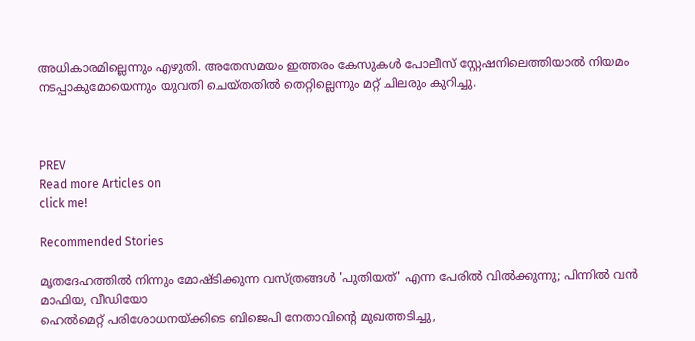അധികാരമില്ലെന്നും എഴുതി. അതേസമയം ഇത്തരം കേസുകൾ പോലീസ് സ്റ്റേഷനിലെത്തിയാൽ നിയമം നടപ്പാകുമോയെന്നും യുവതി ചെയ്തതിൽ തെറ്റില്ലെന്നും മറ്റ് ചിലരും കുറിച്ചു.



PREV
Read more Articles on
click me!

Recommended Stories

മൃതദേഹത്തിൽ നിന്നും മോഷ്ടിക്കുന്ന വസ്ത്രങ്ങൾ 'പുതിയത്' എന്ന പേരിൽ വിൽക്കുന്നു; പിന്നിൽ വൻ മാഫിയ, വീഡിയോ
ഹെൽമെറ്റ് പരിശോധനയ്ക്കിടെ ബിജെപി നേതാവിന്‍റെ മുഖത്തടിച്ചു,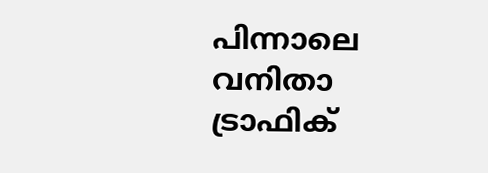പിന്നാലെ വനിതാ ട്രാഫിക്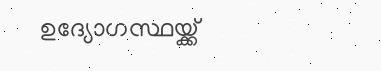ഉദ്യോഗസ്ഥയ്ക്ക്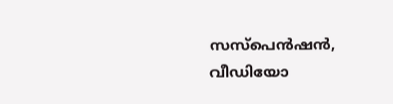സസ്‌പെൻഷൻ, വീഡിയോ